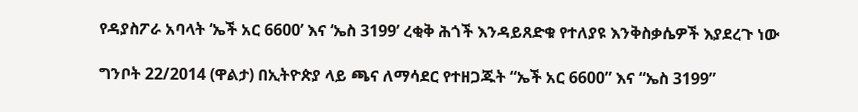የዳያስፖራ አባላት ‘ኤች አር 6600’ እና ‘ኤስ 3199’ ረቂቅ ሕጎች እንዳይጸድቁ የተለያዩ እንቅስቃሴዎች እያደረጉ ነው

ግንቦት 22/2014 (ዋልታ) በኢትዮጵያ ላይ ጫና ለማሳደር የተዘጋጁት “ኤች አር 6600” እና “ኤስ 3199”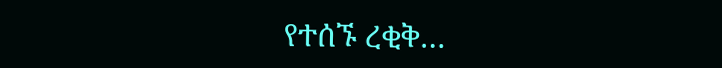የተሰኙ ረቂቅ…